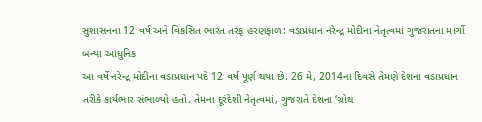સુશાસનના 12 વર્ષ અને વિકસિત ભારત તરફ હરણફાળ: વડાપ્રધાન નરેન્દ્ર મોદીના નેતૃત્વમાં ગુજરાતના માર્ગો બન્યા આધુનિક
આ વર્ષે નરેન્દ્ર મોદીના વડાપ્રધાન પદે 12 વર્ષ પૂર્ણ થયા છે. 26 મે, 2014ના દિવસે તેમણે દેશના વડાપ્રધાન તરીકે કાર્યભાર સંભાળ્યો હતો. તેમના દૂરંદેશી નેતૃત્વમાં, ગુજરાતે દેશના ‘ગ્રોથ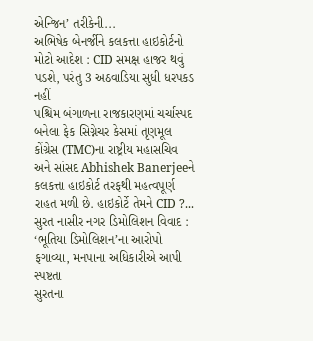એન્જિન’ તરીકેની...
અભિષેક બેનર્જીને કલકત્તા હાઇકોર્ટનો મોટો આદેશ : CID સમક્ષ હાજર થવું પડશે, પરંતુ 3 અઠવાડિયા સુધી ધરપકડ નહીં
પશ્ચિમ બંગાળના રાજકારણમાં ચર્ચાસ્પદ બનેલા ફેક સિગ્નેચર કેસમાં તૃણમૂલ કોંગ્રેસ (TMC)ના રાષ્ટ્રીય મહાસચિવ અને સાંસદ Abhishek Banerjeeને કલકત્તા હાઇકોર્ટ તરફથી મહત્વપૂર્ણ રાહત મળી છે. હાઇકોર્ટે તેમને CID ?...
સુરત નાસીર નગર ડિમોલિશન વિવાદ : ‘ભૂતિયા ડિમોલિશન’ના આરોપો ફગાવ્યા, મનપાના અધિકારીએ આપી સ્પષ્ટતા
સુરતના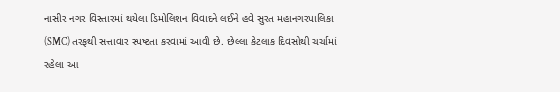નાસીર નગર વિસ્તારમાં થયેલા ડિમોલિશન વિવાદને લઈને હવે સુરત મહાનગરપાલિકા (SMC) તરફથી સત્તાવાર સ્પષ્ટતા કરવામાં આવી છે. છેલ્લા કેટલાક દિવસોથી ચર્ચામાં રહેલા આ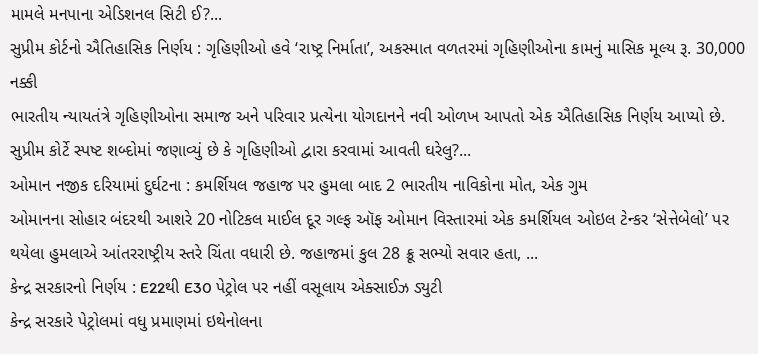મામલે મનપાના એડિશનલ સિટી ઈ?...
સુપ્રીમ કોર્ટનો ઐતિહાસિક નિર્ણય : ગૃહિણીઓ હવે ‘રાષ્ટ્ર નિર્માતા’, અકસ્માત વળતરમાં ગૃહિણીઓના કામનું માસિક મૂલ્ય રૂ. 30,000 નક્કી
ભારતીય ન્યાયતંત્રે ગૃહિણીઓના સમાજ અને પરિવાર પ્રત્યેના યોગદાનને નવી ઓળખ આપતો એક ઐતિહાસિક નિર્ણય આપ્યો છે. સુપ્રીમ કોર્ટે સ્પષ્ટ શબ્દોમાં જણાવ્યું છે કે ગૃહિણીઓ દ્વારા કરવામાં આવતી ઘરેલુ?...
ઓમાન નજીક દરિયામાં દુર્ઘટના : કમર્શિયલ જહાજ પર હુમલા બાદ 2 ભારતીય નાવિકોના મોત, એક ગુમ
ઓમાનના સોહાર બંદરથી આશરે 20 નોટિકલ માઈલ દૂર ગલ્ફ ઑફ ઓમાન વિસ્તારમાં એક કમર્શિયલ ઓઇલ ટેન્કર ‘સેત્તેબેલો’ પર થયેલા હુમલાએ આંતરરાષ્ટ્રીય સ્તરે ચિંતા વધારી છે. જહાજમાં કુલ 28 ક્રૂ સભ્યો સવાર હતા, ...
કેન્દ્ર સરકારનો નિર્ણય : E22થી E30 પેટ્રોલ પર નહીં વસૂલાય એક્સાઈઝ ડ્યુટી
કેન્દ્ર સરકારે પેટ્રોલમાં વધુ પ્રમાણમાં ઇથેનોલના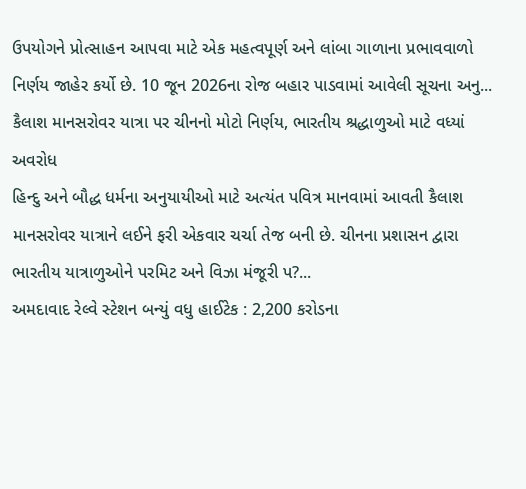ઉપયોગને પ્રોત્સાહન આપવા માટે એક મહત્વપૂર્ણ અને લાંબા ગાળાના પ્રભાવવાળો નિર્ણય જાહેર કર્યો છે. 10 જૂન 2026ના રોજ બહાર પાડવામાં આવેલી સૂચના અનુ...
કૈલાશ માનસરોવર યાત્રા પર ચીનનો મોટો નિર્ણય, ભારતીય શ્રદ્ધાળુઓ માટે વધ્યાં અવરોધ
હિન્દુ અને બૌદ્ધ ધર્મના અનુયાયીઓ માટે અત્યંત પવિત્ર માનવામાં આવતી કૈલાશ માનસરોવર યાત્રાને લઈને ફરી એકવાર ચર્ચા તેજ બની છે. ચીનના પ્રશાસન દ્વારા ભારતીય યાત્રાળુઓને પરમિટ અને વિઝા મંજૂરી પ?...
અમદાવાદ રેલ્વે સ્ટેશન બન્યું વધુ હાઈટેક : 2,200 કરોડના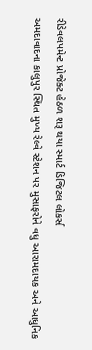રીડેવલપમેન્ટ પ્રોજેક્ટ હેઠળ શરૂ થયા સ્માર્ટ ડિજિટલ લોકર્સ
અમદાવાદના કાલુપુર સ્થિત મુખ્ય રેલ્વે સ્ટેશન પર મુસાફરોને વધુ આરામદાયક અને આધુનિક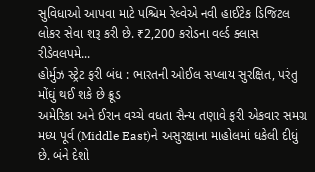સુવિધાઓ આપવા માટે પશ્ચિમ રેલ્વેએ નવી હાઈટેક ડિજિટલ લોકર સેવા શરૂ કરી છે. ₹2,200 કરોડના વર્લ્ડ ક્લાસ રીડેવલપમે...
હોર્મુઝ સ્ટ્રેટ ફરી બંધ : ભારતની ઓઈલ સપ્લાય સુરક્ષિત, પરંતુ મોંઘું થઈ શકે છે ક્રૂડ
અમેરિકા અને ઈરાન વચ્ચે વધતા સૈન્ય તણાવે ફરી એકવાર સમગ્ર મધ્ય પૂર્વ (Middle East)ને અસુરક્ષાના માહોલમાં ધકેલી દીધું છે. બંને દેશો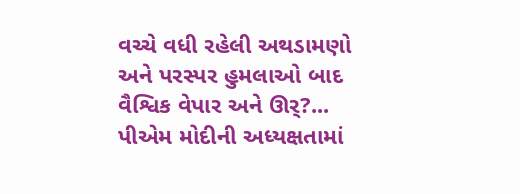વચ્ચે વધી રહેલી અથડામણો અને પરસ્પર હુમલાઓ બાદ વૈશ્વિક વેપાર અને ઊર્?...
પીએમ મોદીની અધ્યક્ષતામાં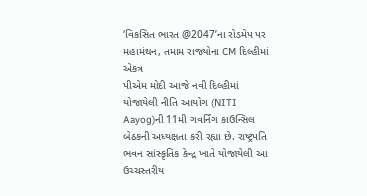‘વિકસિત ભારત @2047’ના રોડમેપ પર મહામંથન, તમામ રાજ્યોના CM દિલ્હીમાં એકત્ર
પીએમ મોદી આજે નવી દિલ્હીમાં યોજાયેલી નીતિ આયોગ (NITI Aayog)ની 11મી ગવર્નિંગ કાઉન્સિલ બેઠકની અધ્યક્ષતા કરી રહ્યા છે. રાષ્ટ્રપતિ ભવન સાંસ્કૃતિક કેન્દ્ર ખાતે યોજાયેલી આ ઉચ્ચસ્તરીય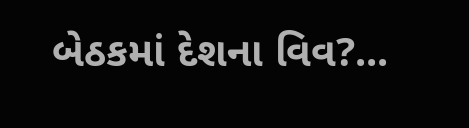બેઠકમાં દેશના વિવ?...